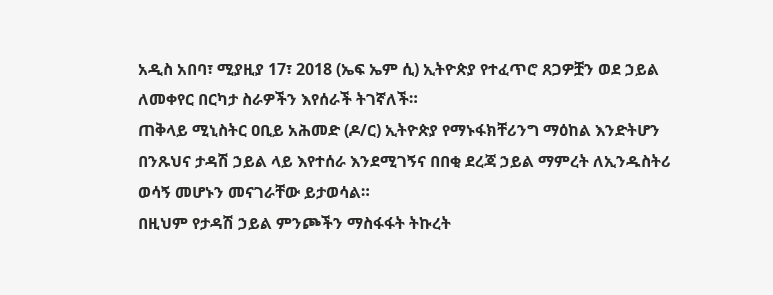አዲስ አበባ፣ ሚያዚያ 17፣ 2018 (ኤፍ ኤም ሲ) ኢትዮጵያ የተፈጥሮ ጸጋዎቿን ወደ ኃይል ለመቀየር በርካታ ስራዎችን እየሰራች ትገኛለች።
ጠቅላይ ሚኒስትር ዐቢይ አሕመድ (ዶ/ር) ኢትዮጵያ የማኑፋክቸሪንግ ማዕከል እንድትሆን በንጹህና ታዳሽ ኃይል ላይ እየተሰራ እንደሚገኝና በበቂ ደረጃ ኃይል ማምረት ለኢንዱስትሪ ወሳኝ መሆኑን መናገራቸው ይታወሳል።
በዚህም የታዳሽ ኃይል ምንጮችን ማስፋፋት ትኩረት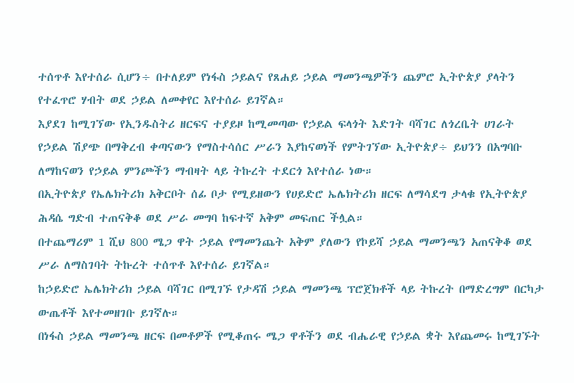ተሰጥቶ እየተሰራ ሲሆን÷ በተለይም የነፋስ ኃይልና የጸሐይ ኃይል ማመንጫዎችን ጨምሮ ኢትዮጵያ ያላትን የተፈጥሮ ሃብት ወደ ኃይል ለመቀየር እየተሰራ ይገኛል።
እያደገ ከሚገኘው የኢንዱስትሪ ዘርፍና ተያይዞ ከሚመጣው የኃይል ፍላጎት እድገት ባሻገር ለጎረቤት ሀገራት የኃይል ሽያጭ በማቅረብ ቀጣናውን የማስተሳሰር ሥራን እያከናወነች የምትገኘው ኢትዮጵያ÷ ይህንን በአግባቡ ለማከናወን የኃይል ምንጮችን ማብዛት ላይ ትኩረት ተደርጎ እየተሰራ ነው።
በኢትዮጵያ የኤሌክትሪክ አቅርቦት ሰፊ ቦታ የሚይዘውን የሀይድሮ ኤሌክትሪክ ዘርፍ ለማሳደግ ታላቁ የኢትዮጵያ ሕዳሴ ግድብ ተጠናቅቆ ወደ ሥራ መግባ ከፍተኛ አቅም መፍጠር ችሏል።
በተጨማሪም 1 ሺህ 800 ሜጋ ዋት ኃይል የማመንጨት አቅም ያለውን የኮይሻ ኃይል ማመንጫን አጠናቅቆ ወደ ሥራ ለማስገባት ትኩረት ተሰጥቶ እየተሰራ ይገኛል።
ከኃይድሮ ኤሌክትሪክ ኃይል ባሻገር በሚገኙ የታዳሽ ኃይል ማመንጫ ፕሮጀክቶች ላይ ትኩረት በማድረግም በርካታ ውጤቶች እየተመዘገቡ ይገኛሉ።
በነፋስ ኃይል ማመንጫ ዘርፍ በመቶዎች የሚቆጠሩ ሜጋ ዋቶችን ወደ ብሔራዊ የኃይል ቋት እየጨመሩ ከሚገኙት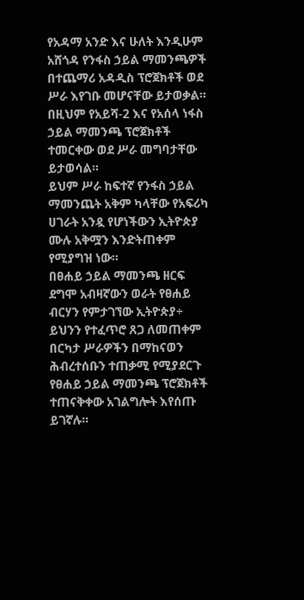የአዳማ አንድ እና ሁለት እንዲሁም አሸጎዳ የንፋስ ኃይል ማመንጫዎች በተጨማሪ አዳዲስ ፕሮጀክቶች ወደ ሥራ እየገቡ መሆናቸው ይታወቃል።
በዚህም የአይሻ-2 እና የአሰላ ነፋስ ኃይል ማመንጫ ፕሮጀክቶች ተመርቀው ወደ ሥራ መግባታቸው ይታወሳል።
ይህም ሥራ ከፍተኛ የንፋስ ኃይል ማመንጨት አቅም ካላቸው የአፍሪካ ሀገራት አንዷ የሆነችውን ኢትዮጵያ ሙሉ አቅሟን እንድትጠቀም የሚያግዝ ነው።
በፀሐይ ኃይል ማመንጫ ዘርፍ ደግሞ አብዛኛውን ወራት የፀሐይ ብርሃን የምታገኘው ኢትዮጵያ÷ ይህንን የተፈጥሮ ጸጋ ለመጠቀም በርካታ ሥራዎችን በማከናወን ሕብረተሰቡን ተጠቃሚ የሚያደርጉ የፀሐይ ኃይል ማመንጫ ፕሮጀክቶች ተጠናቅቀው አገልግሎት እየሰጡ ይገኛሉ።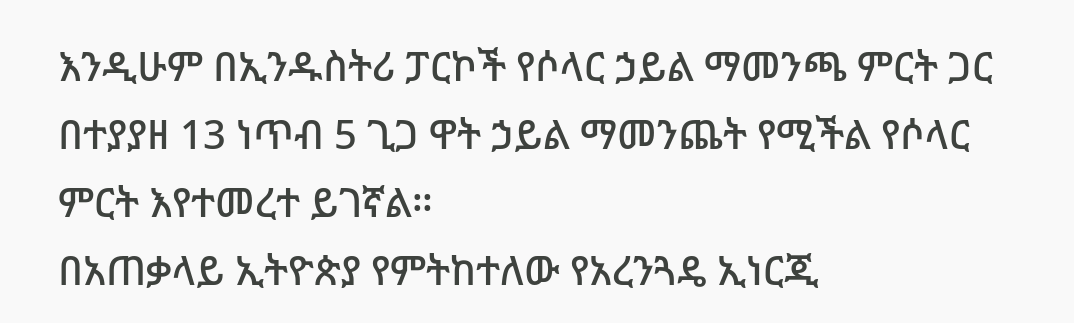እንዲሁም በኢንዱስትሪ ፓርኮች የሶላር ኃይል ማመንጫ ምርት ጋር በተያያዘ 13 ነጥብ 5 ጊጋ ዋት ኃይል ማመንጨት የሚችል የሶላር ምርት እየተመረተ ይገኛል።
በአጠቃላይ ኢትዮጵያ የምትከተለው የአረንጓዴ ኢነርጂ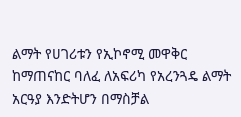ልማት የሀገሪቱን የኢኮኖሚ መዋቅር ከማጠናከር ባለፈ ለአፍሪካ የአረንጓዴ ልማት አርዓያ እንድትሆን በማስቻል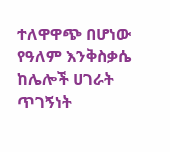ተለዋዋጭ በሆነው የዓለም እንቅስቃሴ ከሌሎች ሀገራት ጥገኝነት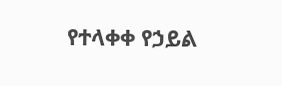የተላቀቀ የኃይል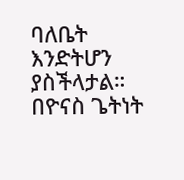ባለቤት እንድትሆን ያስችላታል።
በዮናስ ጌትነት